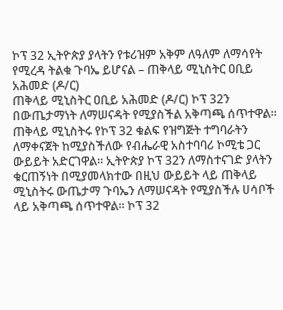ኮፕ 32 ኢትዮጵያ ያላትን የቱሪዝም አቅም ለዓለም ለማሳየት የሚረዳ ትልቁ ጉባኤ ይሆናል – ጠቅላይ ሚኒስትር ዐቢይ አሕመድ (ዶ/ር)
ጠቅላይ ሚኒስትር ዐቢይ አሕመድ (ዶ/ር) ኮፕ 32ን በውጤታማነት ለማሠናዳት የሚያስችል አቅጣጫ ሰጥተዋል። ጠቅላይ ሚኒስትሩ የኮፕ 32 ቁልፍ የዝግጅት ተግባራትን ለማቀናጀት ከሚያስችለው የብሔራዊ አስተባባሪ ኮሚቴ ጋር ውይይት አድርገዋል። ኢትዮጵያ ኮፕ 32ን ለማስተናገድ ያላትን ቁርጠኝነት በሚያመላክተው በዚህ ውይይት ላይ ጠቅላይ ሚኒስትሩ ውጤታማ ጉባኤን ለማሠናዳት የሚያስችሉ ሀሳቦች ላይ አቅጣጫ ሰጥተዋል። ኮፕ 32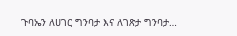ጉባኤን ለሀገር ግንባታ እና ለገጽታ ግንባታ…